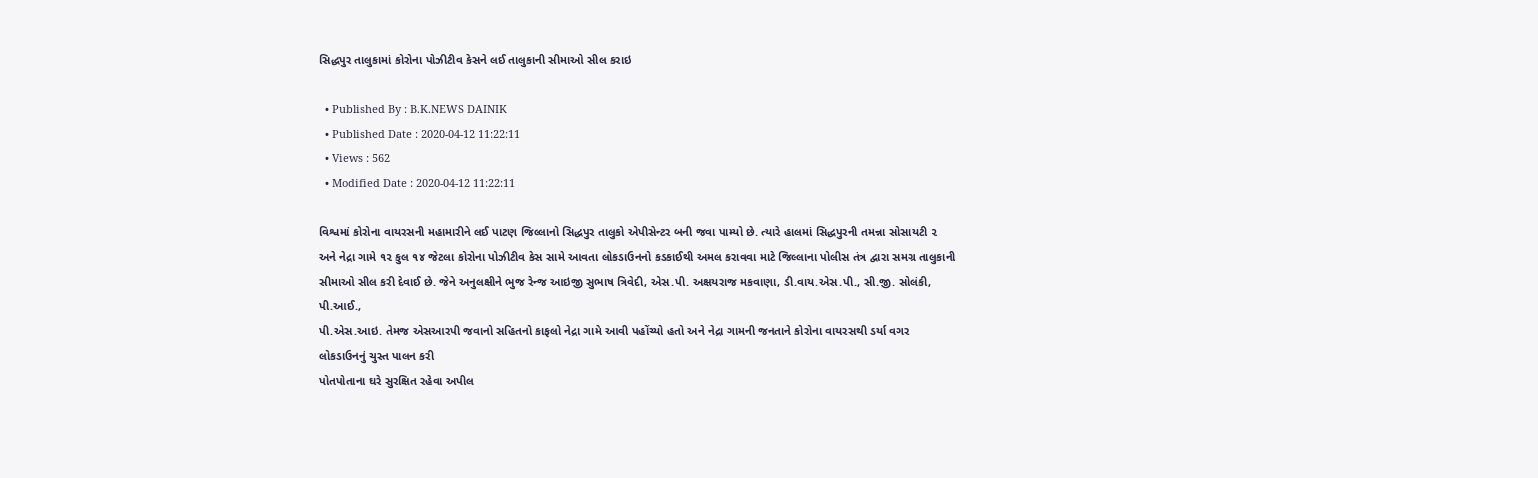સિદ્ધપુર તાલુકામાં કોરોના પોઝીટીવ કેસને લઈ તાલુકાની સીમાઓ સીલ કરાઇ

  • Published By : B.K.NEWS DAINIK
  • Published Date : 2020-04-12 11:22:11
  • Views : 562
  • Modified Date : 2020-04-12 11:22:11

વિશ્વમાં કોરોના વાયરસની મહામારીને લઈ પાટણ જિલ્લાનો સિદ્ધપુર તાલુકો એપીસેન્ટર બની જવા પામ્યો છે. ત્યારે હાલમાં સિદ્ધપુરની તમન્ના સોસાયટી ૨ અને નેદ્રા ગામે ૧૨ કુલ ૧૪ જેટલા કોરોના પોઝીટીવ કેસ સામે આવતા લોકડાઉનનો કડકાઈથી અમલ કરાવવા માટે જિલ્લાના પોલીસ તંત્ર દ્વારા સમગ્ર તાલુકાની સીમાઓ સીલ કરી દેવાઈ છે. જેને અનુલક્ષીને ભુજ રેન્જ આઇજી સુભાષ ત્રિવેદી, એસ.પી. અક્ષયરાજ મકવાણા, ડી.વાય.એસ.પી., સી.જી. સોલંકી, પી.આઈ.,
પી.એસ.આઇ. તેમજ એસઆરપી જવાનો સહિતનો કાફલો નેદ્રા ગામે આવી પહોંચ્યો હતો અને નેદ્રા ગામની જનતાને કોરોના વાયરસથી ડર્યા વગર લોકડાઉનનું ચુસ્ત પાલન કરી
પોતપોતાના ઘરે સુરક્ષિત રહેવા અપીલ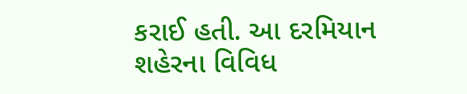કરાઈ હતી. આ દરમિયાન શહેરના વિવિધ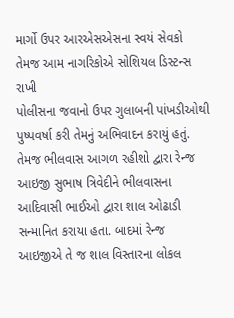માર્ગો ઉપર આરએસએસના સ્વયં સેવકો તેમજ આમ નાગરિકોએ સોશિયલ ડિસ્ટન્સ રાખી
પોલીસના જવાનો ઉપર ગુલાબની પાંખડીઓથી પુષ્પવર્ષા કરી તેમનું અભિવાદન કરાયું હતું. તેમજ ભીલવાસ આગળ રહીશો દ્વારા રેન્જ આઇજી સુભાષ ત્રિવેદીને ભીલવાસના આદિવાસી ભાઈઓ દ્વારા શાલ ઓઢાડી સન્માનિત કરાયા હતા. બાદમાં રેન્જ આઇજીએ તે જ શાલ વિસ્તારના લોકલ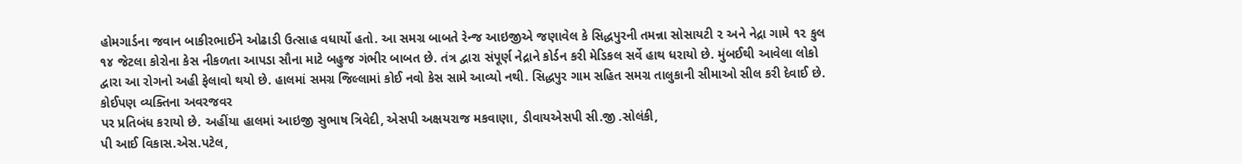હોમગાર્ડના જવાન બાકીરભાઈને ઓઢાડી ઉત્સાહ વધાર્યો હતો. આ સમગ્ર બાબતે રેન્જ આઇજીએ જણાવેલ કે સિદ્ધપુરની તમન્ના સોસાયટી ૨ અને નેદ્રા ગામે ૧૨ કુલ ૧૪ જેટલા કોરોના કેસ નીકળતા આપડા સૌના માટે બહુજ ગંભીર બાબત છે. તંત્ર દ્વારા સંપૂર્ણ નેદ્રાને કોર્ડન કરી મેડિકલ સર્વે હાથ ધરાયો છે. મુંબઈથી આવેલા લોકો દ્વારા આ રોગનો અહી ફેલાવો થયો છે. હાલમાં સમગ્ર જિલ્લામાં કોઈ નવો કેસ સામે આવ્યો નથી. સિદ્ધપુર ગામ સહિત સમગ્ર તાલુકાની સીમાઓ સીલ કરી દેવાઈ છે. કોઈપણ વ્યક્તિના અવરજવર
પર પ્રતિબંધ કરાયો છે. અહીંયા હાલમાં આઇજી સુભાષ ત્રિવેદી, એસપી અક્ષયરાજ મકવાણા, ડીવાયએસપી સી.જી .સોલંકી,
પી આઈ વિકાસ.એસ.પટેલ,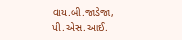વાય.બી.જાડેજા, પી.એસ.આઈ.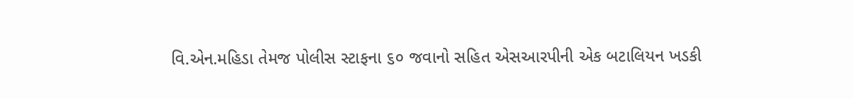વિ.એન.મહિડા તેમજ પોલીસ સ્ટાફના ૬૦ જવાનો સહિત એસઆરપીની એક બટાલિયન ખડકી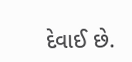દેવાઈ છે.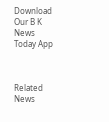Download Our B K News Today App



Related News